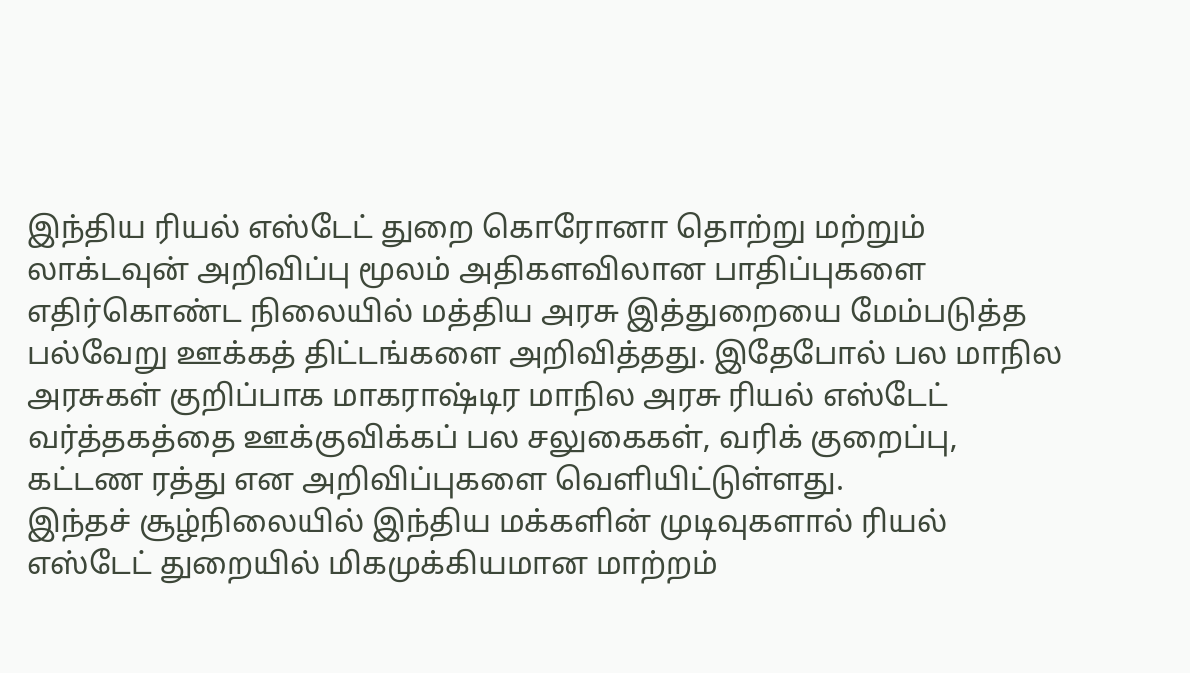இந்திய ரியல் எஸ்டேட் துறை கொரோனா தொற்று மற்றும் லாக்டவுன் அறிவிப்பு மூலம் அதிகளவிலான பாதிப்புகளை எதிர்கொண்ட நிலையில் மத்திய அரசு இத்துறையை மேம்படுத்த பல்வேறு ஊக்கத் திட்டங்களை அறிவித்தது. இதேபோல் பல மாநில அரசுகள் குறிப்பாக மாகராஷ்டிர மாநில அரசு ரியல் எஸ்டேட் வர்த்தகத்தை ஊக்குவிக்கப் பல சலுகைகள், வரிக் குறைப்பு, கட்டண ரத்து என அறிவிப்புகளை வெளியிட்டுள்ளது.
இந்தச் சூழ்நிலையில் இந்திய மக்களின் முடிவுகளால் ரியல் எஸ்டேட் துறையில் மிகமுக்கியமான மாற்றம்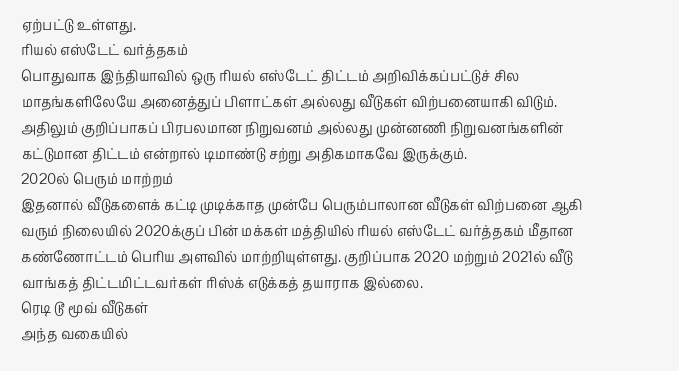ஏற்பட்டு உள்ளது.
ரியல் எஸ்டேட் வர்த்தகம்
பொதுவாக இந்தியாவில் ஒரு ரியல் எஸ்டேட் திட்டம் அறிவிக்கப்பட்டுச் சில மாதங்களிலேயே அனைத்துப் பிளாட்கள் அல்லது வீடுகள் விற்பனையாகி விடும். அதிலும் குறிப்பாகப் பிரபலமான நிறுவனம் அல்லது முன்னணி நிறுவனங்களின் கட்டுமான திட்டம் என்றால் டிமாண்டு சற்று அதிகமாகவே இருக்கும்.
2020ல் பெரும் மாற்றம்
இதனால் வீடுகளைக் கட்டி முடிக்காத முன்பே பெரும்பாலான வீடுகள் விற்பனை ஆகி வரும் நிலையில் 2020க்குப் பின் மக்கள் மத்தியில் ரியல் எஸ்டேட் வர்த்தகம் மீதான கண்ணோட்டம் பெரிய அளவில் மாற்றியுள்ளது. குறிப்பாக 2020 மற்றும் 2021ல் வீடு வாங்கத் திட்டமிட்டவர்கள் ரிஸ்க் எடுக்கத் தயாராக இல்லை.
ரெடி டூ மூவ் வீடுகள்
அந்த வகையில்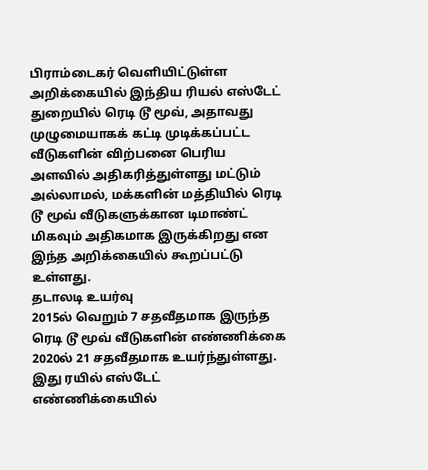பிராம்டைகர் வெளியிட்டுள்ள அறிக்கையில் இந்திய ரியல் எஸ்டேட் துறையில் ரெடி டூ மூவ், அதாவது முழுமையாகக் கட்டி முடிக்கப்பட்ட வீடுகளின் விற்பனை பெரிய அளவில் அதிகரித்துள்ளது மட்டும் அல்லாமல், மக்களின் மத்தியில் ரெடி டூ மூவ் வீடுகளுக்கான டிமாண்ட் மிகவும் அதிகமாக இருக்கிறது என இந்த அறிக்கையில் கூறப்பட்டு உள்ளது.
தடாலடி உயர்வு
2015ல் வெறும் 7 சதவீதமாக இருந்த ரெடி டூ மூவ் வீடுகளின் எண்ணிக்கை 2020ல் 21 சதவீதமாக உயர்ந்துள்ளது. இது ரயில் எஸ்டேட் எண்ணிக்கையில்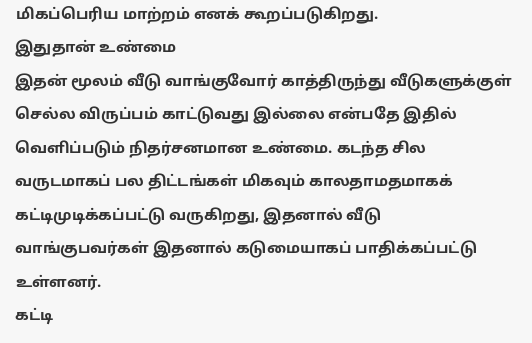மிகப்பெரிய மாற்றம் எனக் கூறப்படுகிறது.
இதுதான் உண்மை
இதன் மூலம் வீடு வாங்குவோர் காத்திருந்து வீடுகளுக்குள் செல்ல விருப்பம் காட்டுவது இல்லை என்பதே இதில் வெளிப்படும் நிதர்சனமான உண்மை. கடந்த சில வருடமாகப் பல திட்டங்கள் மிகவும் காலதாமதமாகக் கட்டிமுடிக்கப்பட்டு வருகிறது, இதனால் வீடு வாங்குபவர்கள் இதனால் கடுமையாகப் பாதிக்கப்பட்டு உள்ளனர்.
கட்டி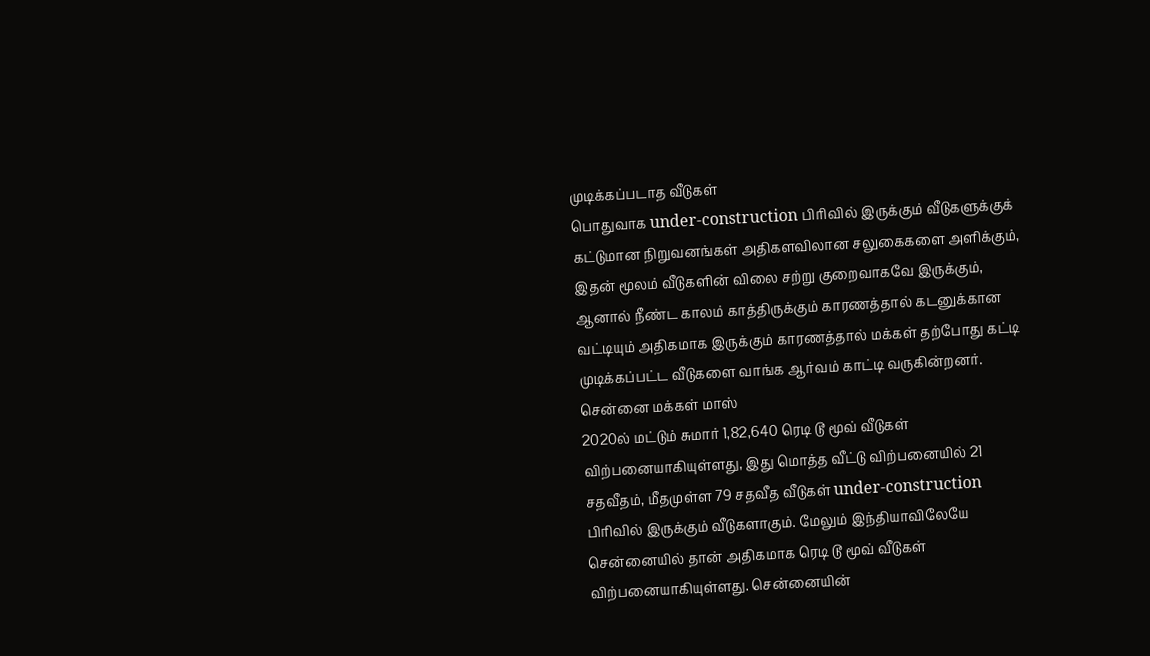முடிக்கப்படாத வீடுகள்
பொதுவாக under-construction பிரிவில் இருக்கும் வீடுகளுக்குக் கட்டுமான நிறுவனங்கள் அதிகளவிலான சலுகைகளை அளிக்கும், இதன் மூலம் வீடுகளின் விலை சற்று குறைவாகவே இருக்கும், ஆனால் நீண்ட காலம் காத்திருக்கும் காரணத்தால் கடனுக்கான வட்டியும் அதிகமாக இருக்கும் காரணத்தால் மக்கள் தற்போது கட்டி முடிக்கப்பட்ட வீடுகளை வாங்க ஆர்வம் காட்டி வருகின்றனர்.
சென்னை மக்கள் மாஸ்
2020ல் மட்டும் சுமார் 1,82,640 ரெடி டூ மூவ் வீடுகள் விற்பனையாகியுள்ளது, இது மொத்த வீட்டு விற்பனையில் 21 சதவீதம், மீதமுள்ள 79 சதவீத வீடுகள் under-construction பிரிவில் இருக்கும் வீடுகளாகும். மேலும் இந்தியாவிலேயே சென்னையில் தான் அதிகமாக ரெடி டூ மூவ் வீடுகள் விற்பனையாகியுள்ளது. சென்னையின்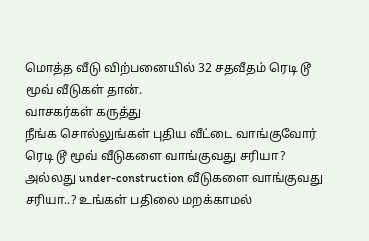மொத்த வீடு விற்பனையில் 32 சதவீதம் ரெடி டூ மூவ் வீடுகள் தான்.
வாசகர்கள் கருத்து
நீங்க சொல்லுங்கள் புதிய வீட்டை வாங்குவோர் ரெடி டூ மூவ் வீடுகளை வாங்குவது சரியா? அல்லது under-construction வீடுகளை வாங்குவது சரியா..? உங்கள் பதிலை மறக்காமல்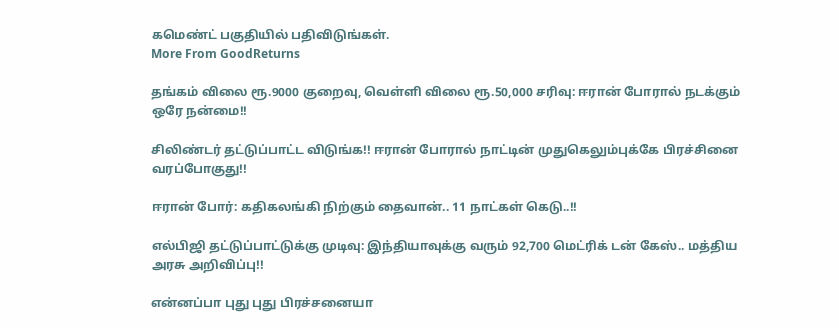கமெண்ட் பகுதியில் பதிவிடுங்கள்.
More From GoodReturns

தங்கம் விலை ரூ.9000 குறைவு, வெள்ளி விலை ரூ.50,000 சரிவு: ஈரான் போரால் நடக்கும் ஒரே நன்மை!!

சிலிண்டர் தட்டுப்பாட்ட விடுங்க!! ஈரான் போரால் நாட்டின் முதுகெலும்புக்கே பிரச்சினை வரப்போகுது!!

ஈரான் போர்: கதிகலங்கி நிற்கும் தைவான்.. 11 நாட்கள் கெடு..!!

எல்பிஜி தட்டுப்பாட்டுக்கு முடிவு: இந்தியாவுக்கு வரும் 92,700 மெட்ரிக் டன் கேஸ்.. மத்திய அரசு அறிவிப்பு!!

என்னப்பா புது புது பிரச்சனையா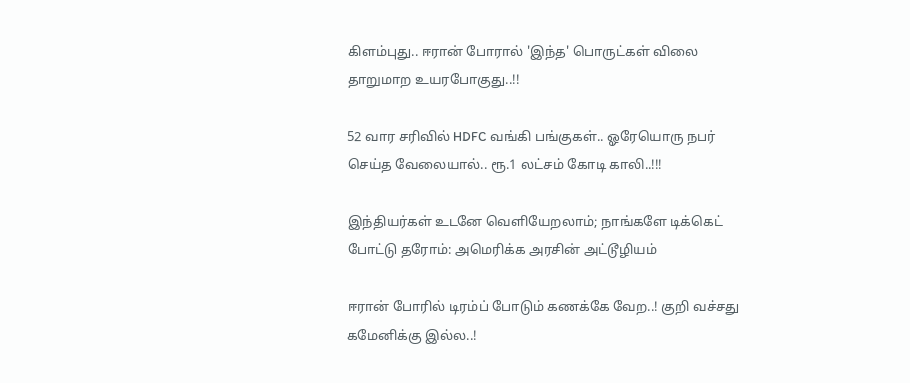கிளம்புது.. ஈரான் போரால் 'இந்த' பொருட்கள் விலை தாறுமாற உயரபோகுது..!!

52 வார சரிவில் HDFC வங்கி பங்குகள்.. ஓரேயொரு நபர் செய்த வேலையால்.. ரூ.1 லட்சம் கோடி காலி..!!!

இந்தியர்கள் உடனே வெளியேறலாம்; நாங்களே டிக்கெட் போட்டு தரோம்: அமெரிக்க அரசின் அட்டூழியம்

ஈரான் போரில் டிரம்ப் போடும் கணக்கே வேற..! குறி வச்சது கமேனிக்கு இல்ல..!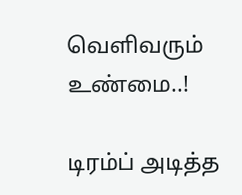வெளிவரும் உண்மை..!

டிரம்ப் அடித்த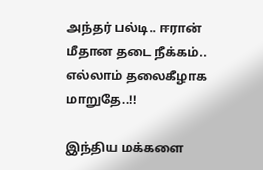அந்தர் பல்டி.. ஈரான் மீதான தடை நீக்கம்.. எல்லாம் தலைகீழாக மாறுதே..!!

இந்திய மக்களை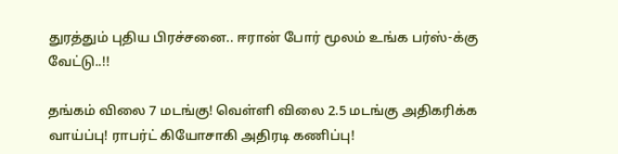துரத்தும் புதிய பிரச்சனை.. ஈரான் போர் மூலம் உங்க பர்ஸ்-க்கு வேட்டு..!!

தங்கம் விலை 7 மடங்கு! வெள்ளி விலை 2.5 மடங்கு அதிகரிக்க வாய்ப்பு! ராபர்ட் கியோசாகி அதிரடி கணிப்பு!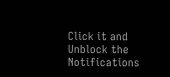Click it and Unblock the Notifications